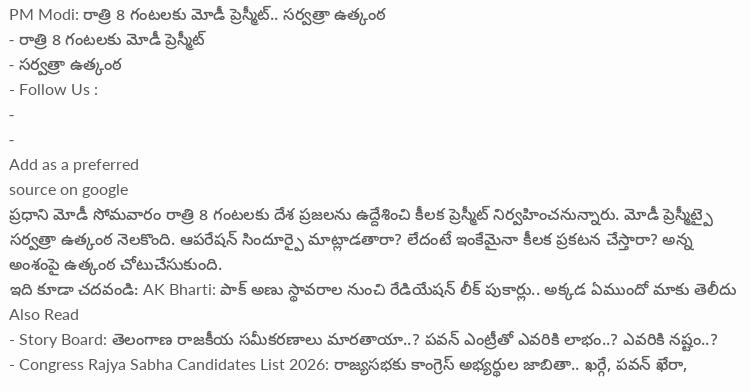PM Modi: రాత్రి 8 గంటలకు మోడీ ప్రెస్మీట్.. సర్వత్రా ఉత్కంఠ
- రాత్రి 8 గంటలకు మోడీ ప్రెస్మీట్
- సర్వత్రా ఉత్కంఠ
- Follow Us :
-
-
Add as a preferred
source on google
ప్రధాని మోడీ సోమవారం రాత్రి 8 గంటలకు దేశ ప్రజలను ఉద్దేశించి కీలక ప్రెస్మీట్ నిర్వహించనున్నారు. మోడీ ప్రెస్మీట్పై సర్వత్రా ఉత్కంఠ నెలకొంది. ఆపరేషన్ సిందూర్పై మాట్లాడతారా? లేదంటే ఇంకేమైనా కీలక ప్రకటన చేస్తారా? అన్న అంశంపై ఉత్కంఠ చోటుచేసుకుంది.
ఇది కూడా చదవండి: AK Bharti: పాక్ అణు స్థావరాల నుంచి రేడియేషన్ లీక్ పుకార్లు.. అక్కడ ఏముందో మాకు తెలీదు
Also Read
- Story Board: తెలంగాణ రాజకీయ సమీకరణాలు మారతాయా..? పవన్ ఎంట్రీతో ఎవరికి లాభం..? ఎవరికి నష్టం..?
- Congress Rajya Sabha Candidates List 2026: రాజ్యసభకు కాంగ్రెస్ అభ్యర్థుల జాబితా.. ఖర్గే, పవన్ ఖేరా,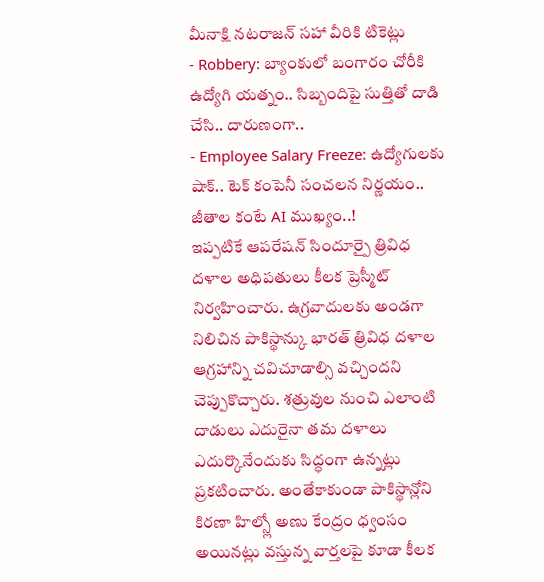మీనాక్షి నటరాజన్ సహా వీరికి టికెట్లు
- Robbery: బ్యాంకులో బంగారం చోరీకి ఉద్యోగి యత్నం.. సిబ్బందిపై సుత్తితో దాడి చేసి.. దారుణంగా..
- Employee Salary Freeze: ఉద్యోగులకు షాక్.. టెక్ కంపెనీ సంచలన నిర్ణయం.. జీతాల కంటే AI ముఖ్యం..!
ఇప్పటికే ఆపరేషన్ సిందూర్పై త్రివిధ దళాల అధిపతులు కీలక ప్రెస్మీట్ నిర్వహించారు. ఉగ్రవాదులకు అండగా నిలిచిన పాకిస్థాన్కు భారత్ త్రివిధ దళాల ఆగ్రహాన్ని చవిచూడాల్సి వచ్చిందని చెప్పుకొచ్చారు. శత్రువుల నుంచి ఎలాంటి దాడులు ఎదురైనా తమ దళాలు ఎదుర్కొనేందుకు సిద్ధంగా ఉన్నట్లు ప్రకటించారు. అంతేకాకుండా పాకిస్థాన్లోని కిరణా హిల్స్లో అణు కేంద్రం ధ్వంసం అయినట్లు వస్తున్న వార్తలపై కూడా కీలక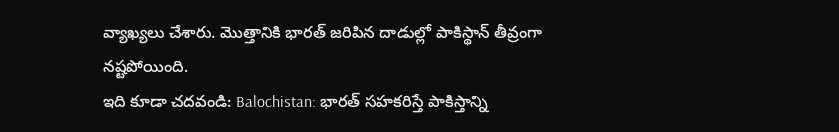వ్యాఖ్యలు చేశారు. మొత్తానికి భారత్ జరిపిన దాడుల్లో పాకిస్థాన్ తీవ్రంగా నష్టపోయింది.
ఇది కూడా చదవండి: Balochistan: భారత్ సహకరిస్తే పాకిస్తాన్ని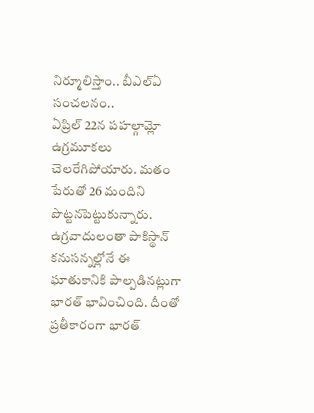నిర్మూలిస్తాం.. బీఎల్ఏ సంచలనం..
ఏప్రిల్ 22న పహల్గామ్లో ఉగ్రమూకలు చెలరేగిపోయారు. మతం పేరుతో 26 మందిని పొట్టనపెట్టుకున్నారు. ఉగ్రవాదులంతా పాకిస్థాన్ కనుసన్నల్లోనే ఈ ఘాతుకానికి పాల్పడినట్లుగా భారత్ భావించింది. దీంతో ప్రతీకారంగా భారత్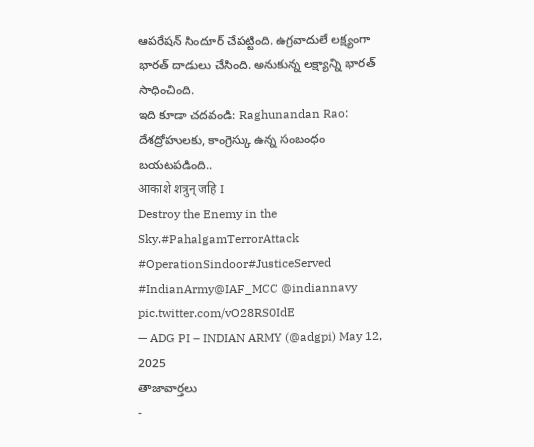ఆపరేషన్ సిందూర్ చేపట్టింది. ఉగ్రవాదులే లక్ష్యంగా భారత్ దాడులు చేసింది. అనుకున్న లక్ష్యాన్ని భారత్ సాధించింది.
ఇది కూడా చదవండి: Raghunandan Rao: దేశద్రోహులకు, కాంగ్రెస్కు ఉన్న సంబంధం బయటపడింది..
आकाशे शत्रुन् जहि I
Destroy the Enemy in the Sky.#PahalgamTerrorAttack #OperationSindoor#JusticeServed #IndianArmy@IAF_MCC @indiannavy pic.twitter.com/vO28RS0IdE
— ADG PI – INDIAN ARMY (@adgpi) May 12, 2025
తాజావార్తలు
-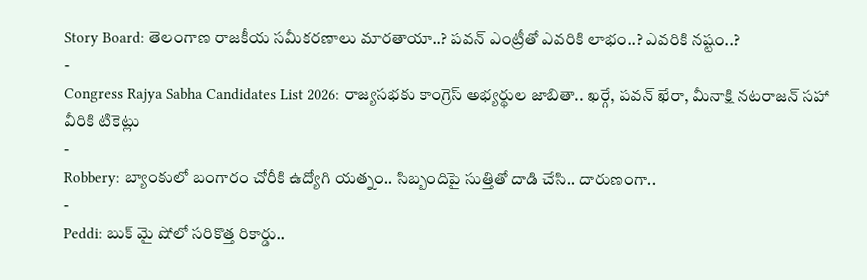Story Board: తెలంగాణ రాజకీయ సమీకరణాలు మారతాయా..? పవన్ ఎంట్రీతో ఎవరికి లాభం..? ఎవరికి నష్టం..?
-
Congress Rajya Sabha Candidates List 2026: రాజ్యసభకు కాంగ్రెస్ అభ్యర్థుల జాబితా.. ఖర్గే, పవన్ ఖేరా, మీనాక్షి నటరాజన్ సహా వీరికి టికెట్లు
-
Robbery: బ్యాంకులో బంగారం చోరీకి ఉద్యోగి యత్నం.. సిబ్బందిపై సుత్తితో దాడి చేసి.. దారుణంగా..
-
Peddi: బుక్ మై షోలో సరికొత్త రికార్డు..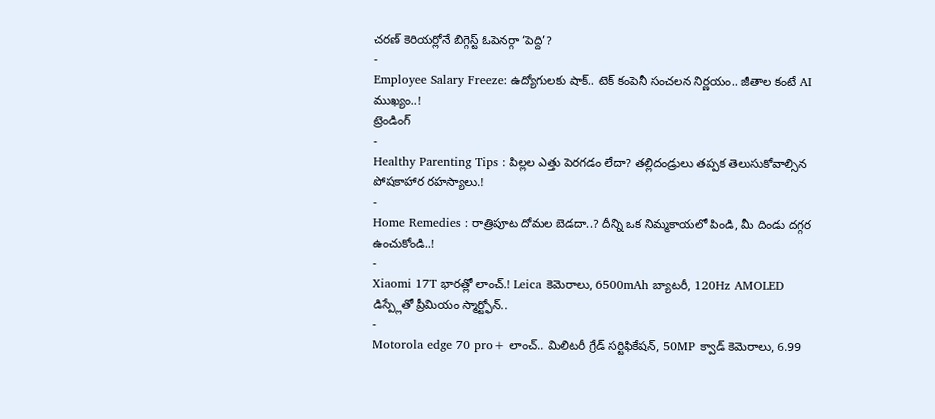చరణ్ కెరియర్లోనే బిగ్గెస్ట్ ఓపెనర్గా ‘పెద్ది’?
-
Employee Salary Freeze: ఉద్యోగులకు షాక్.. టెక్ కంపెనీ సంచలన నిర్ణయం.. జీతాల కంటే AI ముఖ్యం..!
ట్రెండింగ్
-
Healthy Parenting Tips : పిల్లల ఎత్తు పెరగడం లేదా? తల్లిదండ్రులు తప్పక తెలుసుకోవాల్సిన పోషకాహార రహస్యాలు.!
-
Home Remedies : రాత్రిపూట దోమల బెడదా..? దీన్ని ఒక నిమ్మకాయలో పిండి, మీ దిండు దగ్గర ఉంచుకోండి..!
-
Xiaomi 17T భారత్లో లాంచ్.! Leica కెమెరాలు, 6500mAh బ్యాటరీ, 120Hz AMOLED డిస్ప్లేతో ప్రీమియం స్మార్ట్ఫోన్..
-
Motorola edge 70 pro+ లాంచ్.. మిలిటరీ గ్రేడ్ సర్టిఫికేషన్, 50MP క్వాడ్ కెమెరాలు, 6.99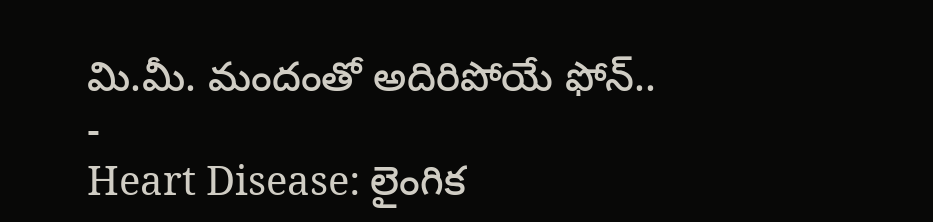మి.మీ. మందంతో అదిరిపోయే ఫోన్..
-
Heart Disease: లైంగిక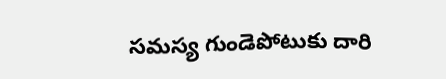సమస్య గుండెపోటుకు దారి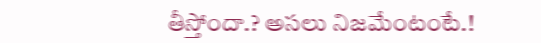తీస్తోందా.? అసలు నిజమేంటంటే.!